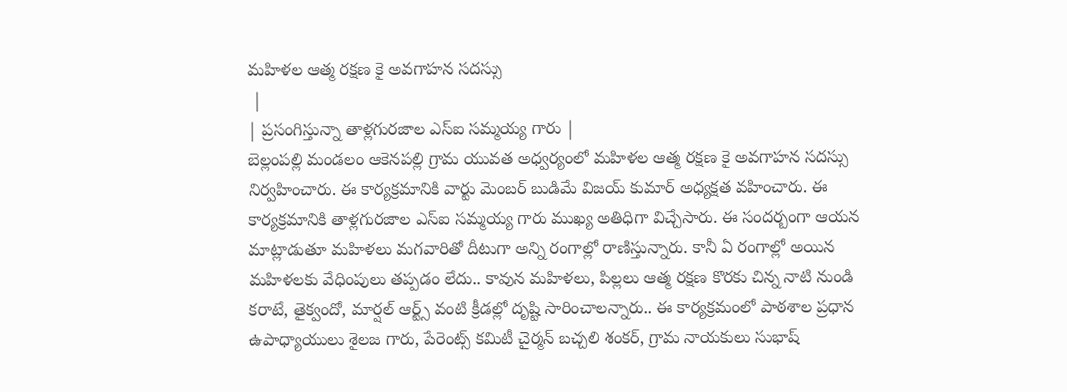మహిళల ఆత్మ రక్షణ కై అవగాహన సదస్సు
 |
| ప్రసంగిస్తున్నా తాళ్లగురజాల ఎస్ఐ సమ్మయ్య గారు |
బెల్లంపల్లి మండలం ఆకెనపల్లి గ్రామ యువత అధ్వర్యంలో మహిళల ఆత్మ రక్షణ కై అవగాహన సదస్సు నిర్వహించారు. ఈ కార్యక్రమానికి వార్టు మెంబర్ బుడిమే విజయ్ కుమార్ అధ్యక్షత వహించారు. ఈ కార్యక్రమానికి తాళ్లగురజాల ఎస్ఐ సమ్మయ్య గారు ముఖ్య అతిధిగా విచ్చేసారు. ఈ సందర్బంగా ఆయన మాట్లాడుతూ మహిళలు మగవారితో దీటుగా అన్ని రంగాల్లో రాణిస్తున్నారు. కానీ ఏ రంగాల్లో అయిన మహిళలకు వేధింపులు తప్పడం లేదు.. కావున మహిళలు, పిల్లలు ఆత్మ రక్షణ కొరకు చిన్న నాటి నుండి కరాటే, తైక్వందో, మార్షల్ ఆర్ట్స్ వంటి క్రీడల్లో దృష్టి సారించాలన్నారు.. ఈ కార్యక్రమంలో పాఠశాల ప్రధాన ఉపాధ్యాయులు శైలజ గారు, పేరెంట్స్ కమిటీ చైర్మన్ బచ్చలి శంకర్, గ్రామ నాయకులు సుభాష్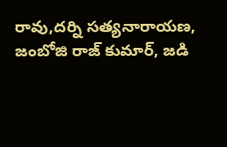రావు,దర్ని సత్యనారాయణ, జంబోజి రాజ్ కుమార్, జడి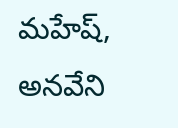మహేష్, అనవేని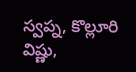స్వప్న, కొల్లూరి విష్ణు,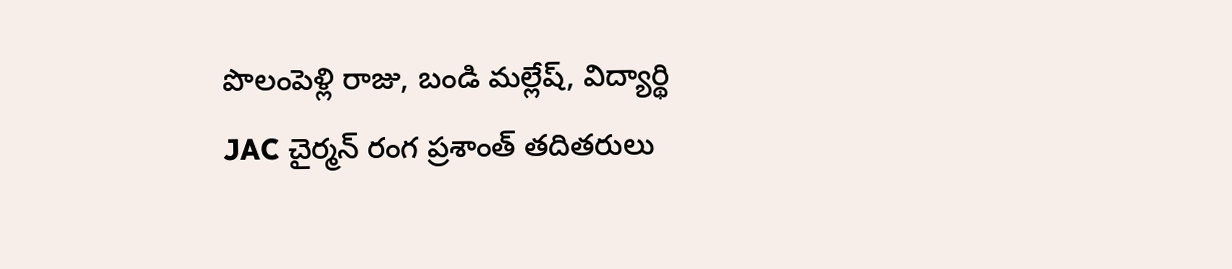పొలంపెళ్లి రాజు, బండి మల్లేష్, విద్యార్థి JAC చైర్మన్ రంగ ప్రశాంత్ తదితరులు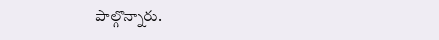పాల్గొన్నారు.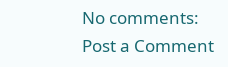No comments:
Post a Comment